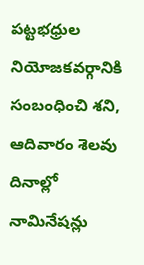పట్టభధ్రుల నియోజకవర్గానికి సంబంధించి శని, ఆదివారం శెలవు దినాల్లో నామినేషన్లు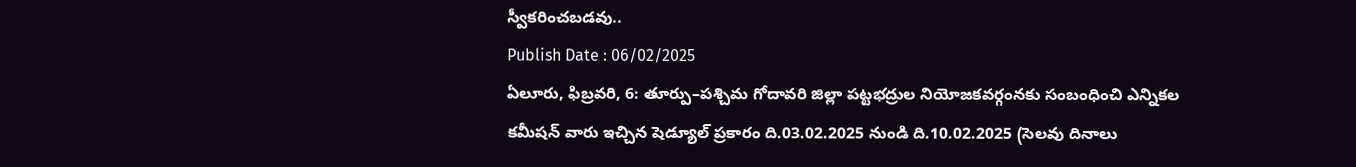స్వీకరించబడవు..
Publish Date : 06/02/2025
ఏలూరు, ఫిబ్రవరి, 6: తూర్పు–పశ్చిమ గోదావరి జిల్లా పట్టభద్రుల నియోజకవర్గంనకు సంబంధించి ఎన్నికల కమీషన్ వారు ఇచ్చిన షెడ్యూల్ ప్రకారం ది.03.02.2025 నుండి ది.10.02.2025 (సెలవు దినాలు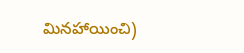మినహాయించి)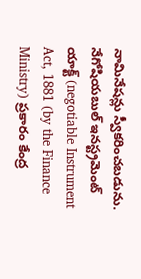నామినేషన్లు స్వీకరించబడును. నేగోషియబుల్ ఇనస్ట్రమెంట్ యాక్ట్ (negotiable Instrument Act, 1881 (by the Finance Ministry) ప్రకారం కేంద్ర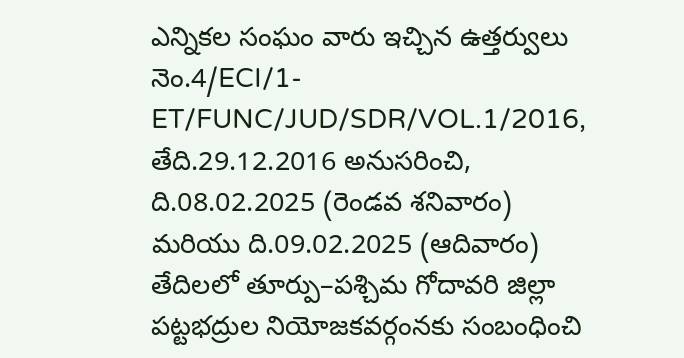ఎన్నికల సంఘం వారు ఇచ్చిన ఉత్తర్వులు నెం.4/ECI/1-ET/FUNC/JUD/SDR/VOL.1/2016, తేది.29.12.2016 అనుసరించి, ది.08.02.2025 (రెండవ శనివారం) మరియు ది.09.02.2025 (ఆదివారం) తేదిలలో తూర్పు–పశ్చిమ గోదావరి జిల్లా పట్టభద్రుల నియోజకవర్గంనకు సంబంధించి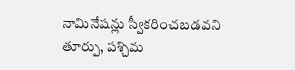నామినేషన్లు స్వీకరించబడవని తూర్పు, పశ్చిమ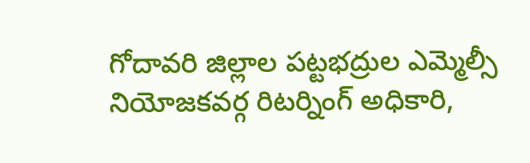గోదావరి జిల్లాల పట్టభద్రుల ఎమ్మెల్సీ నియోజకవర్గ రిటర్నింగ్ అధికారి,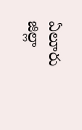ఏలూరు జిల్లా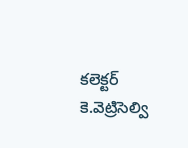కలెక్టర్ కె.వెట్రిసెల్వి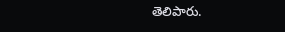తెలిపారు.